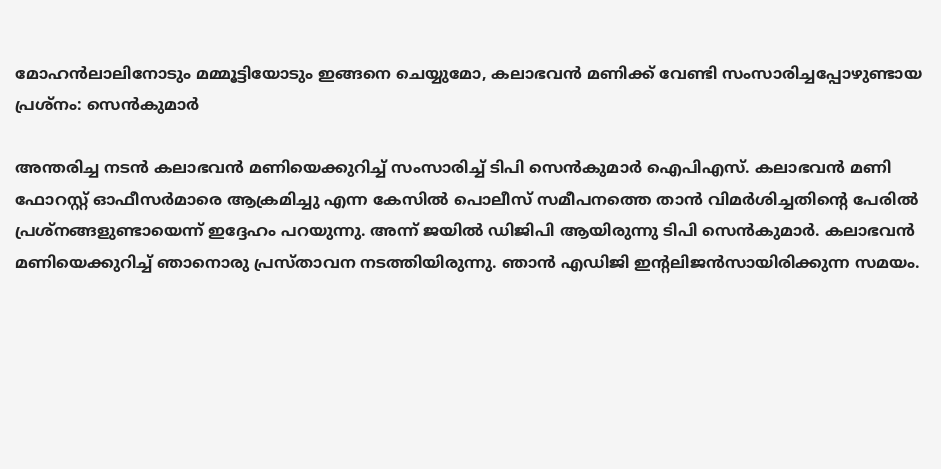മോഹൻലാലിനോടും മമ്മൂട്ടിയോടും ഇങ്ങനെ ചെയ്യുമോ, കലാഭവൻ മണിക്ക് വേണ്ടി സംസാരിച്ചപ്പോഴുണ്ടായ പ്രശ്നം: സെൻകുമാർ

അന്തരിച്ച നടൻ കലാഭവൻ മണിയെക്കുറിച്ച് സംസാരിച്ച് ടിപി സെൻകുമാർ ഐപിഎസ്. കലാഭവൻ മണി ഫോറസ്റ്റ് ഓഫീസർമാരെ ആക്രമിച്ചു എന്ന കേസിൽ പൊലീസ് സമീപനത്തെ താൻ വിമർശിച്ചതിന്റെ പേരിൽ പ്രശ്നങ്ങളുണ്ടായെന്ന് ഇദ്ദേഹം പറയുന്നു. അന്ന് ജയിൽ ഡിജിപി ആയിരുന്നു ടിപി സെൻകുമാർ. കലാഭവൻ മണിയെക്കുറിച്ച് ഞാനൊരു പ്രസ്താവന നടത്തിയിരുന്നു. ഞാൻ എഡിജി ഇന്റലിജൻസായിരിക്കുന്ന സമയം.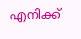എനിക്ക്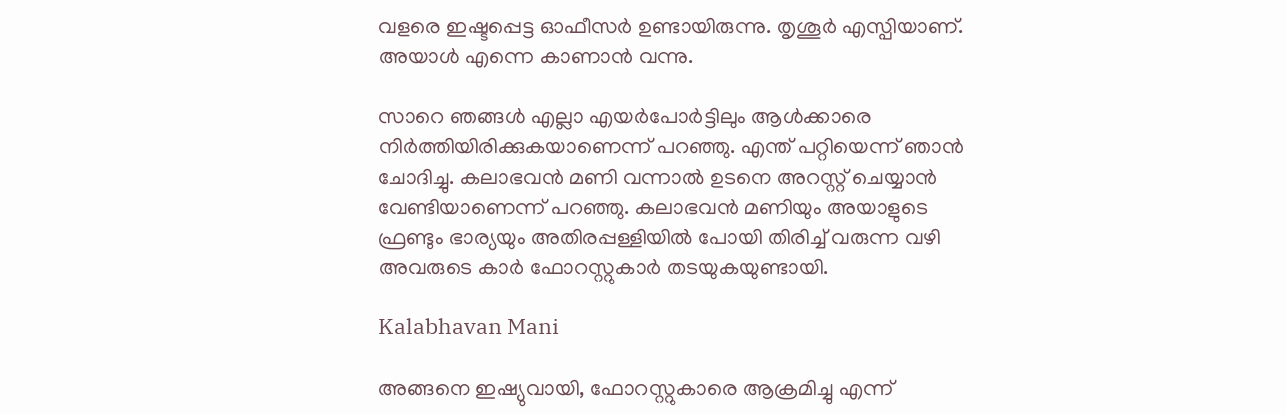വളരെ ഇഷ്ടപ്പെട്ട ഓഫീസർ ഉണ്ടായിരുന്നു. തൃശൂർ എസ്പിയാണ്. അയാൾ എന്നെ കാണാൻ വന്നു.

സാറെ ഞങ്ങൾ എല്ലാ എയർപോർട്ടിലും ആൾക്കാരെ നിർത്തിയിരിക്കുകയാണെന്ന് പറഞ്ഞു. എന്ത് പറ്റിയെന്ന് ഞാൻ ചോദിച്ചു. കലാഭവൻ മണി വന്നാൽ ഉടനെ അറസ്റ്റ് ചെയ്യാൻ വേണ്ടിയാണെന്ന് പറഞ്ഞു. കലാഭവൻ മണിയും അയാളുടെ ഫ്രണ്ടും ഭാര്യയും അതിരപ്പള്ളിയിൽ പോയി തിരിച്ച് വരുന്ന വഴി അവരുടെ കാർ ഫോറസ്റ്റുകാർ തടയുകയുണ്ടായി.

Kalabhavan Mani

അങ്ങനെ ഇഷ്യുവായി, ഫോറസ്റ്റുകാരെ ആക്രമിച്ചു എന്ന്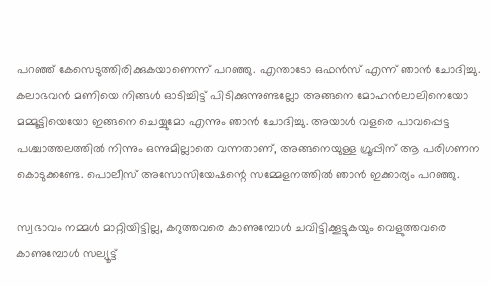പറഞ്ഞ് കേസെടുത്തിരിക്കുകയാണെന്ന് പറഞ്ഞു. എന്താടോ ഒഫൻസ് എന്ന് ഞാൻ ചോദിച്ചു. കലാഭവൻ മണിയെ നിങ്ങൾ ഓടിച്ചിട്ട് പിടിക്കുന്നുണ്ടല്ലോ അങ്ങനെ മോഹൻലാലിനെയോ മമ്മൂട്ടിയെയോ ഇങ്ങനെ ചെയ്യുമോ എന്നും ഞാൻ ചോദിച്ചു. അയാൾ വളരെ പാവപ്പെട്ട പശ്ചാത്തലത്തിൽ നിന്നും ഒന്നുമില്ലാതെ വന്നതാണ്, അങ്ങനെയുള്ള ഗ്രൂപ്പിന് ആ പരിഗണന കൊടുക്കണ്ടേ. പൊലീസ് അസോസിയേഷന്റെ സമ്മേളനത്തിൽ ഞാൻ ഇക്കാര്യം പറഞ്ഞു.

സ്വഭാവം നമ്മൾ മാറ്റിയിട്ടില്ല, കറുത്തവരെ കാണുമ്പോൾ ചവിട്ടിക്കൂട്ടുകയും വെളുത്തവരെ കാണുമ്പോൾ സല്യൂട്ട്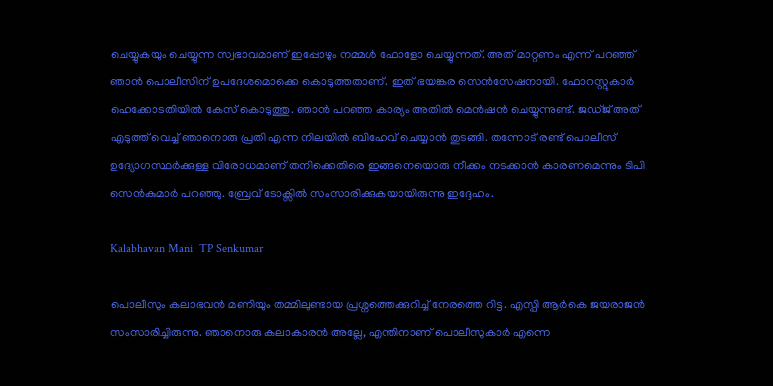ചെയ്യുകയും ചെയ്യുന്ന സ്വഭാവമാണ് ഇപ്പോഴും നമ്മൾ ഫോളോ ചെയ്യുന്നത്. അത് മാറ്റണം എന്ന് പറഞ്ഞ് ഞാൻ പൊലീസിന് ഉപദേശമൊക്കെ കൊടുത്തതാണ്. ഇത് ഭയങ്കര സെൻസേഷനായി. ഫോറസ്റ്റുകാർ ഹെക്കോടതിയിൽ കേസ് കൊടുത്തു. ഞാൻ പറഞ്ഞ കാര്യം അതിൽ മെൻഷൻ ചെയ്യുന്നുണ്ട്. ജ‍ഡ്ജ് അത് എടുത്ത് വെച്ച് ഞാനൊരു പ്രതി എന്ന നിലയിൽ ബിഹേവ് ചെയ്യാൻ തുടങ്ങി. തന്നോട് രണ്ട് പൊലീസ് ഉദ്യോഗസ്ഥർക്കുള്ള വിരോധമാണ് തനിക്കെതിരെ ഇങ്ങനെയൊരു നീക്കം നടക്കാൻ കാരണമെന്നും ടിപി സെൻകുമാർ പറഞ്ഞു. ബ്രേവ് ‌ടോക്സിൽ സംസാരിക്കുകയായിരുന്നു ഇദ്ദേഹം.

Kalabhavan Mani  TP Senkumar

പൊലീസും കലാഭവൻ മണിയും തമ്മിലുണ്ടായ പ്രശ്നത്തെക്കുറിച്ച് നേരത്തെ റിട്ട. എസ്പി ആർകെ ജയരാജൻ സംസാരിച്ചിരുന്നു. ഞാനൊരു കലാകാരൻ അല്ലേ, എന്തിനാണ് പൊലീസുകാർ എന്നെ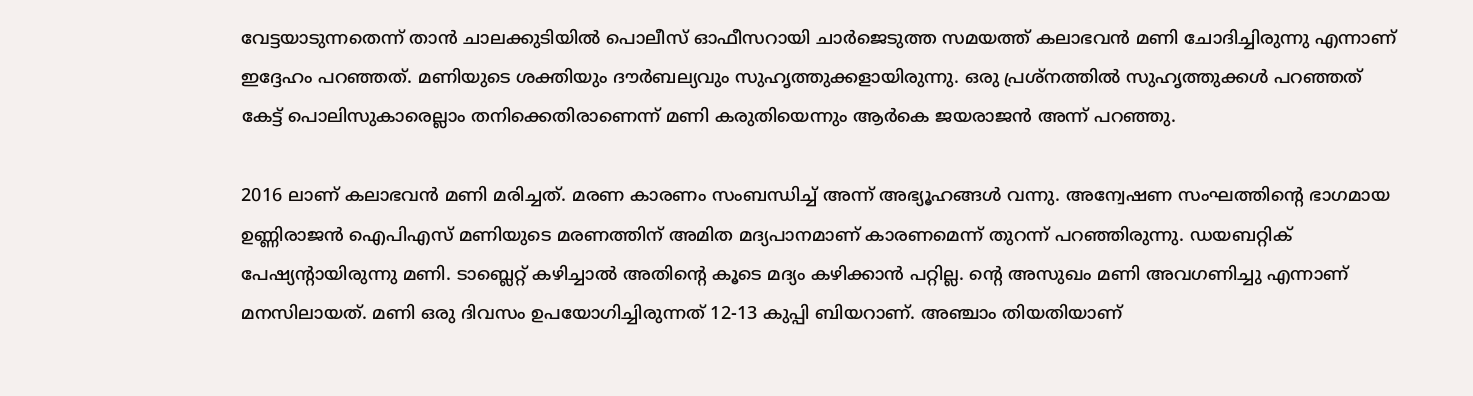വേട്ടയാടുന്നതെന്ന് താൻ ചാലക്കുടിയിൽ പൊലീസ് ഓഫീസറായി ചാർജെ‌ടുത്ത സമയത്ത് കലാഭവൻ മണി ചോദിച്ചിരുന്നു എന്നാണ് ഇദ്ദേഹം പറഞ്ഞത്. മണിയുടെ ശക്തിയും ദൗർബല്യവും സുഹൃത്തുക്കളായിരുന്നു. ഒരു പ്രശ്നത്തിൽ സുഹൃത്തുക്കൾ പറഞ്ഞത് കേട്ട് പൊലിസുകാരെല്ലാം തനിക്കെതിരാണെന്ന് മണി കരുതിയെന്നും ആർകെ ജയരാജൻ അന്ന് പറഞ്ഞു.

2016 ലാണ് കലാഭവൻ മണി മരിച്ചത്. മരണ കാരണം സംബന്ധിച്ച് അന്ന് അഭ്യൂഹങ്ങൾ വന്നു. അന്വേഷണ സംഘത്തിന്റെ ഭാഗമായ ഉണ്ണിരാജൻ ഐപിഎസ് മണിയുടെ മരണത്തിന് അമിത മദ്യപാനമാണ് കാരണമെന്ന് തുറന്ന് പറഞ്ഞിരുന്നു. ഡയബറ്റിക് പേഷ്യന്റായിരുന്നു മണി. ടാബ്ലെറ്റ് കഴിച്ചാൽ അതിന്റെ കൂടെ മദ്യം കഴിക്കാൻ പറ്റില്ല. ന്റെ അസുഖം മണി അവഗണിച്ചു എന്നാണ് മനസിലായത്. മണി ഒരു ദിവസം ഉപയോഗിച്ചിരുന്നത് 12-13 കുപ്പി ബിയറാണ്. അഞ്ചാം തിയതിയാണ്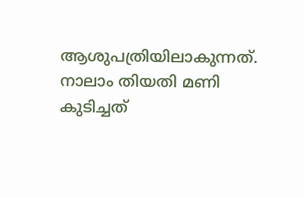ആശുപത്രിയിലാകുന്നത്. നാലാം തിയതി മണി കുടിച്ചത്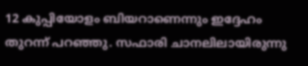12 കുപ്പിയോളം ബിയറാണെന്നും ഇദ്ദേഹം തുറന്ന് പറഞ്ഞു. സഫാരി ചാനലിലായിരുന്നു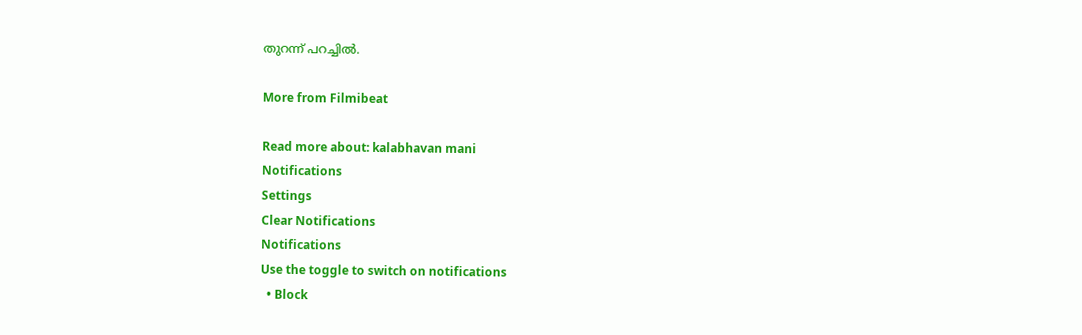തുറന്ന് പറച്ചിൽ.

More from Filmibeat

Read more about: kalabhavan mani
Notifications
Settings
Clear Notifications
Notifications
Use the toggle to switch on notifications
  • Block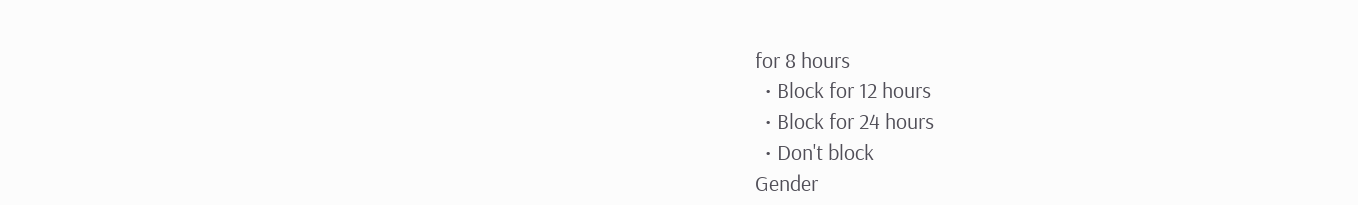for 8 hours
  • Block for 12 hours
  • Block for 24 hours
  • Don't block
Gender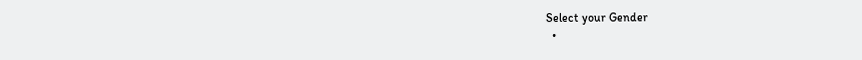Select your Gender
  •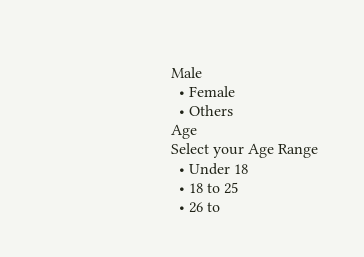Male
  • Female
  • Others
Age
Select your Age Range
  • Under 18
  • 18 to 25
  • 26 to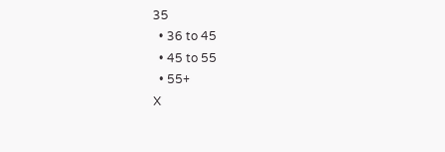35
  • 36 to 45
  • 45 to 55
  • 55+
X